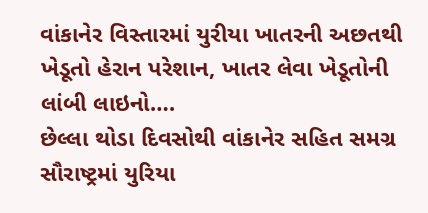વાંકાનેર વિસ્તારમાં યુરીયા ખાતરની અછતથી ખેડૂતો હેરાન પરેશાન, ખાતર લેવા ખેડૂતોની લાંબી લાઇનો….
છેલ્લા થોડા દિવસોથી વાંકાનેર સહિત સમગ્ર સૌરાષ્ટ્રમાં યુરિયા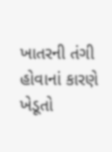ખાતરની તંગી હોવાનાં કારણે ખેડૂતો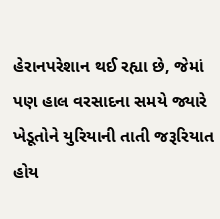હેરાનપરેશાન થઈ રહ્યા છે, જેમાં પણ હાલ વરસાદના સમયે જ્યારે ખેડૂતોને યુરિયાની તાતી જરૂરિયાત હોય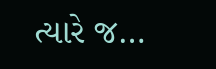ત્યારે જ…